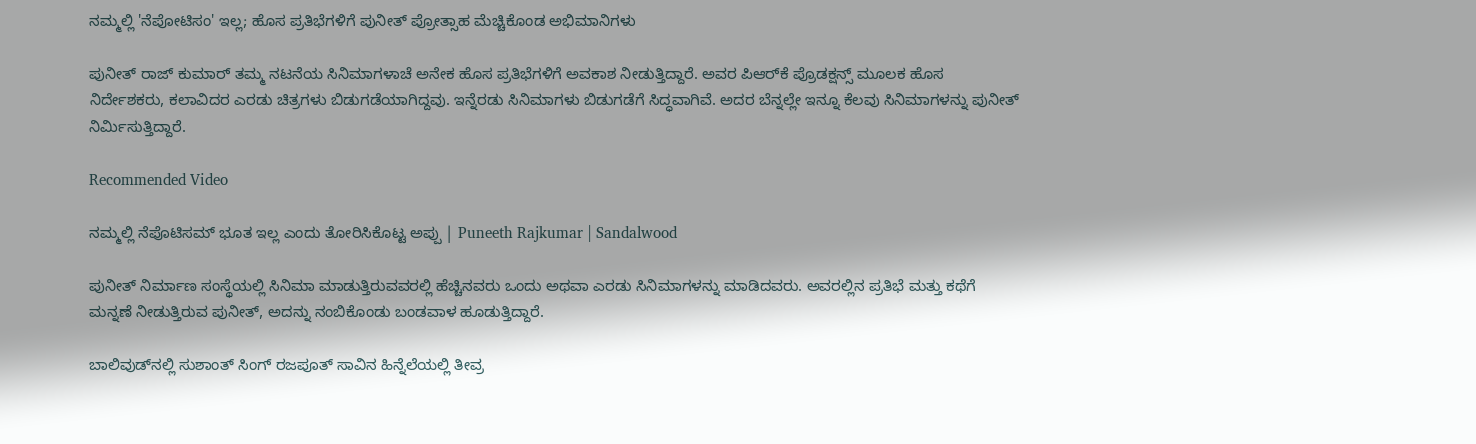ನಮ್ಮಲ್ಲಿ 'ನೆಪೋಟಿಸಂ' ಇಲ್ಲ; ಹೊಸ ಪ್ರತಿಭೆಗಳಿಗೆ ಪುನೀತ್ ಪ್ರೋತ್ಸಾಹ ಮೆಚ್ಚಿಕೊಂಡ ಅಭಿಮಾನಿಗಳು

ಪುನೀತ್ ರಾಜ್ ಕುಮಾರ್ ತಮ್ಮ ನಟನೆಯ ಸಿನಿಮಾಗಳಾಚೆ ಅನೇಕ ಹೊಸ ಪ್ರತಿಭೆಗಳಿಗೆ ಅವಕಾಶ ನೀಡುತ್ತಿದ್ದಾರೆ. ಅವರ ಪಿಆರ್‌ಕೆ ಪ್ರೊಡಕ್ಷನ್ಸ್‌ ಮೂಲಕ ಹೊಸ ನಿರ್ದೇಶಕರು, ಕಲಾವಿದರ ಎರಡು ಚಿತ್ರಗಳು ಬಿಡುಗಡೆಯಾಗಿದ್ದವು. ಇನ್ನೆರಡು ಸಿನಿಮಾಗಳು ಬಿಡುಗಡೆಗೆ ಸಿದ್ಧವಾಗಿವೆ. ಅದರ ಬೆನ್ನಲ್ಲೇ ಇನ್ನೂ ಕೆಲವು ಸಿನಿಮಾಗಳನ್ನು ಪುನೀತ್ ನಿರ್ಮಿಸುತ್ತಿದ್ದಾರೆ.

Recommended Video

ನಮ್ಮಲ್ಲಿ ನೆಪೊಟಿಸಮ್ ಭೂತ ಇಲ್ಲ ಎಂದು ತೋರಿಸಿಕೊಟ್ಟ ಅಪ್ಪು | Puneeth Rajkumar | Sandalwood

ಪುನೀತ್ ನಿರ್ಮಾಣ ಸಂಸ್ಥೆಯಲ್ಲಿ ಸಿನಿಮಾ ಮಾಡುತ್ತಿರುವವರಲ್ಲಿ ಹೆಚ್ಚಿನವರು ಒಂದು ಅಥವಾ ಎರಡು ಸಿನಿಮಾಗಳನ್ನು ಮಾಡಿದವರು. ಅವರಲ್ಲಿನ ಪ್ರತಿಭೆ ಮತ್ತು ಕಥೆಗೆ ಮನ್ನಣೆ ನೀಡುತ್ತಿರುವ ಪುನೀತ್, ಅದನ್ನು ನಂಬಿಕೊಂಡು ಬಂಡವಾಳ ಹೂಡುತ್ತಿದ್ದಾರೆ.

ಬಾಲಿವುಡ್‌ನಲ್ಲಿ ಸುಶಾಂತ್ ಸಿಂಗ್ ರಜಪೂತ್ ಸಾವಿನ ಹಿನ್ನೆಲೆಯಲ್ಲಿ ತೀವ್ರ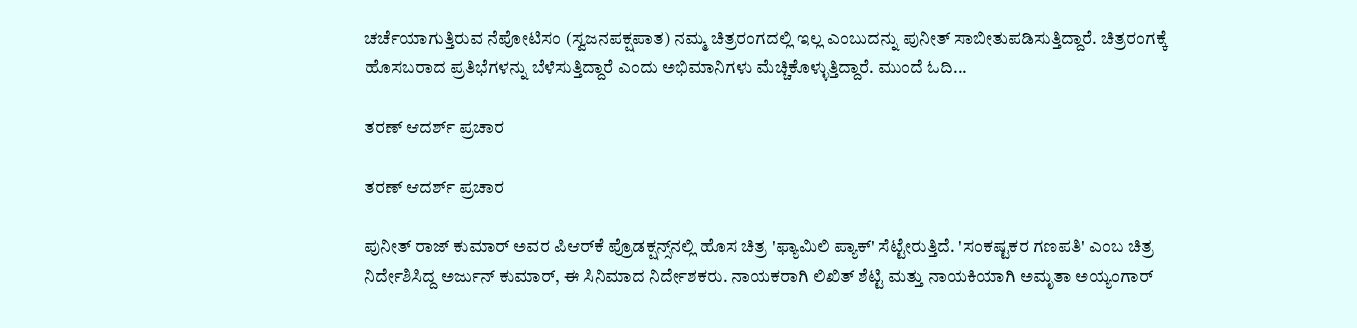ಚರ್ಚೆಯಾಗುತ್ತಿರುವ ನೆಪೋಟಿಸಂ (ಸ್ವಜನಪಕ್ಷಪಾತ) ನಮ್ಮ ಚಿತ್ರರಂಗದಲ್ಲಿ ಇಲ್ಲ ಎಂಬುದನ್ನು ಪುನೀತ್ ಸಾಬೀತುಪಡಿಸುತ್ತಿದ್ದಾರೆ. ಚಿತ್ರರಂಗಕ್ಕೆ ಹೊಸಬರಾದ ಪ್ರತಿಭೆಗಳನ್ನು ಬೆಳೆಸುತ್ತಿದ್ದಾರೆ ಎಂದು ಅಭಿಮಾನಿಗಳು ಮೆಚ್ಚಿಕೊಳ್ಳುತ್ತಿದ್ದಾರೆ. ಮುಂದೆ ಓದಿ...

ತರಣ್ ಆದರ್ಶ್ ಪ್ರಚಾರ

ತರಣ್ ಆದರ್ಶ್ ಪ್ರಚಾರ

ಪುನೀತ್ ರಾಜ್ ಕುಮಾರ್ ಅವರ ಪಿಆರ್‌ಕೆ ಪ್ರೊಡಕ್ಷನ್ಸ್‌ನಲ್ಲಿ ಹೊಸ ಚಿತ್ರ 'ಫ್ಯಾಮಿಲಿ ಪ್ಯಾಕ್' ಸೆಟ್ಟೇರುತ್ತಿದೆ. 'ಸಂಕಷ್ಟಕರ ಗಣಪತಿ' ಎಂಬ ಚಿತ್ರ ನಿರ್ದೇಶಿಸಿದ್ದ ಅರ್ಜುನ್ ಕುಮಾರ್, ಈ ಸಿನಿಮಾದ ನಿರ್ದೇಶಕರು. ನಾಯಕರಾಗಿ ಲಿಖಿತ್ ಶೆಟ್ಟಿ ಮತ್ತು ನಾಯಕಿಯಾಗಿ ಅಮೃತಾ ಅಯ್ಯಂಗಾರ್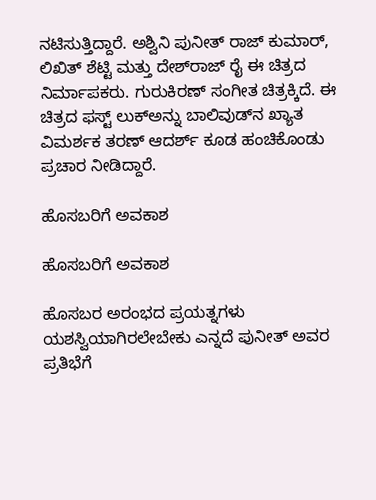ನಟಿಸುತ್ತಿದ್ದಾರೆ. ಅಶ್ವಿನಿ ಪುನೀತ್ ರಾಜ್ ಕುಮಾರ್, ಲಿಖಿತ್ ಶೆಟ್ಟಿ ಮತ್ತು ದೇಶ್‌ರಾಜ್ ರೈ ಈ ಚಿತ್ರದ ನಿರ್ಮಾಪಕರು. ಗುರುಕಿರಣ್ ಸಂಗೀತ ಚಿತ್ರಕ್ಕಿದೆ. ಈ ಚಿತ್ರದ ಫಸ್ಟ್ ಲುಕ್‌ಅನ್ನು ಬಾಲಿವುಡ್‌ನ ಖ್ಯಾತ ವಿಮರ್ಶಕ ತರಣ್ ಆದರ್ಶ್ ಕೂಡ ಹಂಚಿಕೊಂಡು ಪ್ರಚಾರ ನೀಡಿದ್ದಾರೆ.

ಹೊಸಬರಿಗೆ ಅವಕಾಶ

ಹೊಸಬರಿಗೆ ಅವಕಾಶ

ಹೊಸಬರ ಅರಂಭದ ಪ್ರಯತ್ನಗಳು ಯಶಸ್ವಿಯಾಗಿರಲೇಬೇಕು ಎನ್ನದೆ ಪುನೀತ್ ಅವರ ಪ್ರತಿಭೆಗೆ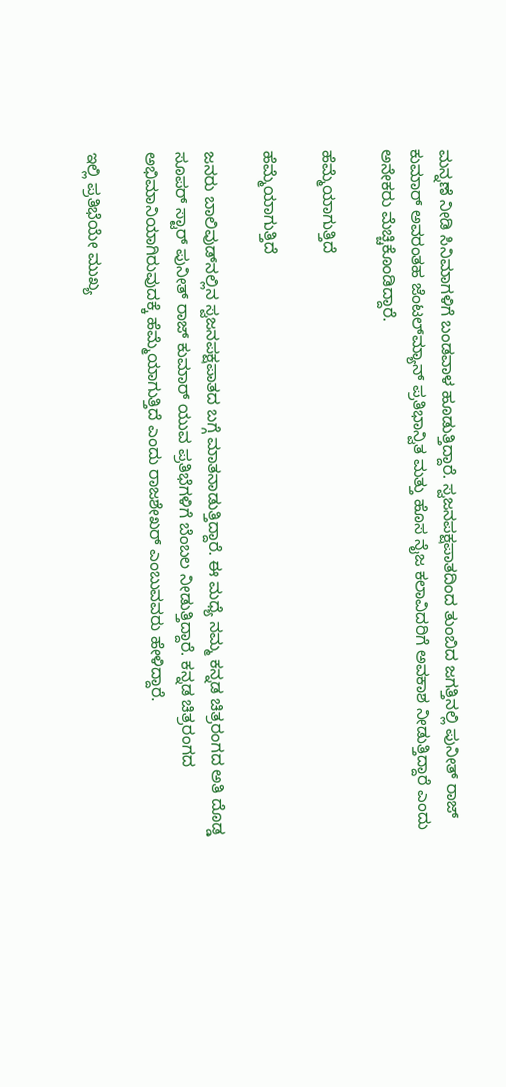ಮನ್ನಣೆ ನೀಡಿ ಸಿನಿಮಾಗಳಿಗೆ ಬಂಡವಾಳ ಹೂಡುತ್ತಿದ್ದಾರೆ. ಸ್ವಜನಪಕ್ಷಪಾತದಿಂದ ತುಂಬಿದ ಜಗತ್ತಿನಲ್ಲಿ ಪುನೀತ್ ರಾಜ್ ಕುಮಾರ್ ಅವರಂತಹ ಜೆಂಟಲ್‌ಮ್ಯಾನ್ ಪ್ರತಿಭಾನ್ವಿತ ಮತ್ತು ಹೊಸ ನೈಜ ಕಲಾವಿದರಿಗೆ ಅವಕಾಶ ನೀಡುತ್ತಿದ್ದಾರೆ ಎಂದು ಅನೇಕರು ಮೆಚ್ಚಿಕೊಂಡಿದ್ದಾರೆ.

ಹೆಮ್ಮೆಯಾಗುತ್ತಿದೆ

ಹೆಮ್ಮೆಯಾಗುತ್ತಿದೆ

ಜನರು ಬಾಲಿವುಡ್‌ನಲ್ಲಿನ ಸ್ವಜನಪಕ್ಷಪಾತದ ಬಗ್ಗೆ ಮಾತನಾಡುತ್ತಿದ್ದಾರೆ. ಈ ಮಧ್ಯೆ ನಮ್ಮ ಕನ್ನಡ ಚಿತ್ರರಂಗದ ಅತಿ ದೊಡ್ಡ ಸೂಪರ್ ಸ್ಟಾರ್ ಪುನೀತ್ ರಾಜ್ ಕುಮಾರ್ ಯುವ ಪ್ರತಿಭೆಗಳಿಗೆ ಬೆಂಬಲ ನೀಡುತ್ತಿದ್ದಾರೆ. ಕನ್ನಡ ಚಿತ್ರರಂಗದ ಅಭಿಮಾನಿಯಾಗಿರುವುದಕ್ಕೆ ಹೆಮ್ಮೆಯಾಗುತ್ತಿದೆ ಎಂದು ರಾಜಶೇಖರ್ ಎಂಬುವವರು ಹೇಳಿದ್ದಾರೆ.

ಇಲ್ಲಿ ಪ್ರತಿಭೆಯೇ ಮುಖ್ಯ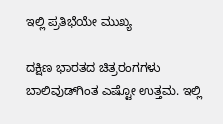ಇಲ್ಲಿ ಪ್ರತಿಭೆಯೇ ಮುಖ್ಯ

ದಕ್ಷಿಣ ಭಾರತದ ಚಿತ್ರರಂಗಗಳು ಬಾಲಿವುಡ್‌ಗಿಂತ ಎಷ್ಟೋ ಉತ್ತಮ. ಇಲ್ಲಿ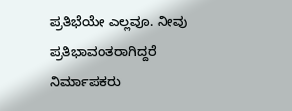ಪ್ರತಿಭೆಯೇ ಎಲ್ಲವೂ. ನೀವು ಪ್ರತಿಭಾವಂತರಾಗಿದ್ದರೆ ನಿರ್ಮಾಪಕರು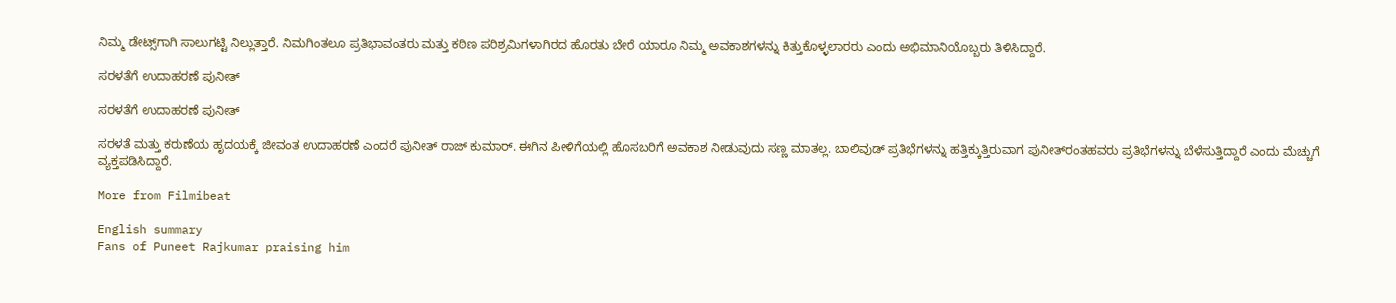ನಿಮ್ಮ ಡೇಟ್ಸ್‌ಗಾಗಿ ಸಾಲುಗಟ್ಟಿ ನಿಲ್ಲುತ್ತಾರೆ. ನಿಮಗಿಂತಲೂ ಪ್ರತಿಭಾವಂತರು ಮತ್ತು ಕಠಿಣ ಪರಿಶ್ರಮಿಗಳಾಗಿರದ ಹೊರತು ಬೇರೆ ಯಾರೂ ನಿಮ್ಮ ಅವಕಾಶಗಳನ್ನು ಕಿತ್ತುಕೊಳ್ಳಲಾರರು ಎಂದು ಅಭಿಮಾನಿಯೊಬ್ಬರು ತಿಳಿಸಿದ್ದಾರೆ.

ಸರಳತೆಗೆ ಉದಾಹರಣೆ ಪುನೀತ್

ಸರಳತೆಗೆ ಉದಾಹರಣೆ ಪುನೀತ್

ಸರಳತೆ ಮತ್ತು ಕರುಣೆಯ ಹೃದಯಕ್ಕೆ ಜೀವಂತ ಉದಾಹರಣೆ ಎಂದರೆ ಪುನೀತ್ ರಾಜ್ ಕುಮಾರ್. ಈಗಿನ ಪೀಳಿಗೆಯಲ್ಲಿ ಹೊಸಬರಿಗೆ ಅವಕಾಶ ನೀಡುವುದು ಸಣ್ಣ ಮಾತಲ್ಲ. ಬಾಲಿವುಡ್ ಪ್ರತಿಭೆಗಳನ್ನು ಹತ್ತಿಕ್ಕುತ್ತಿರುವಾಗ ಪುನೀತ್‌ರಂತಹವರು ಪ್ರತಿಭೆಗಳನ್ನು ಬೆಳೆಸುತ್ತಿದ್ದಾರೆ ಎಂದು ಮೆಚ್ಚುಗೆ ವ್ಯಕ್ತಪಡಿಸಿದ್ದಾರೆ.

More from Filmibeat

English summary
Fans of Puneet Rajkumar praising him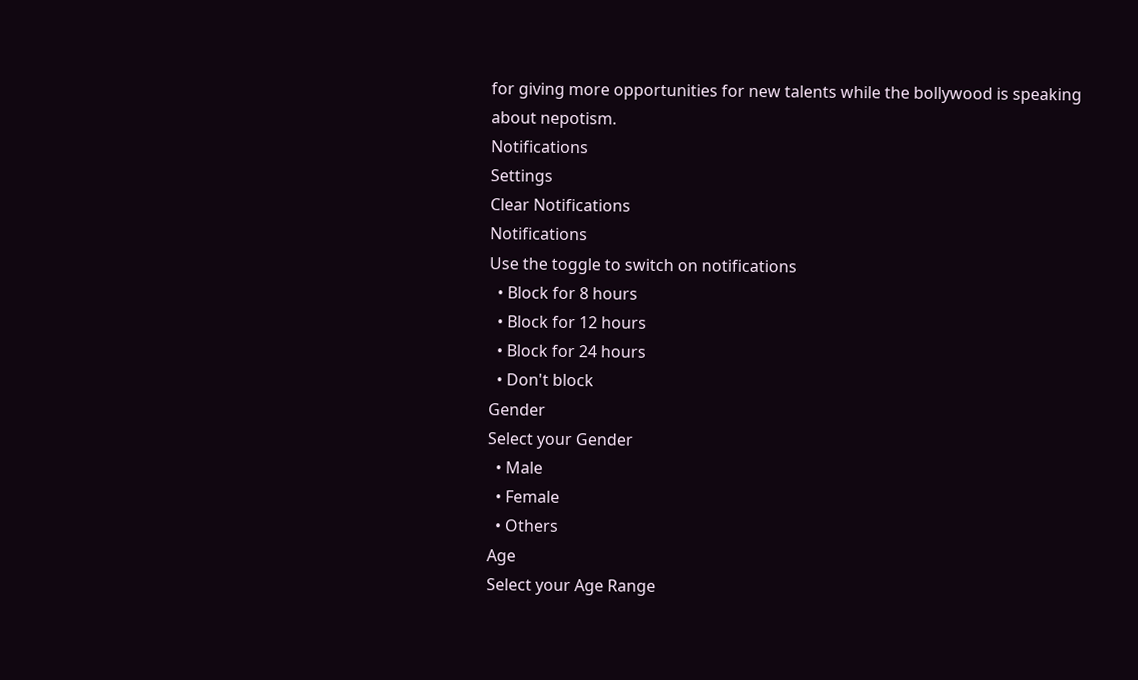for giving more opportunities for new talents while the bollywood is speaking about nepotism.
Notifications
Settings
Clear Notifications
Notifications
Use the toggle to switch on notifications
  • Block for 8 hours
  • Block for 12 hours
  • Block for 24 hours
  • Don't block
Gender
Select your Gender
  • Male
  • Female
  • Others
Age
Select your Age Range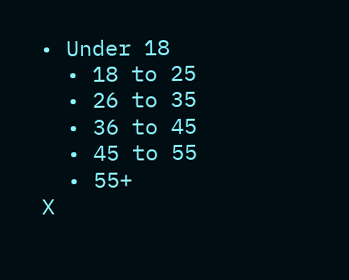• Under 18
  • 18 to 25
  • 26 to 35
  • 36 to 45
  • 45 to 55
  • 55+
X